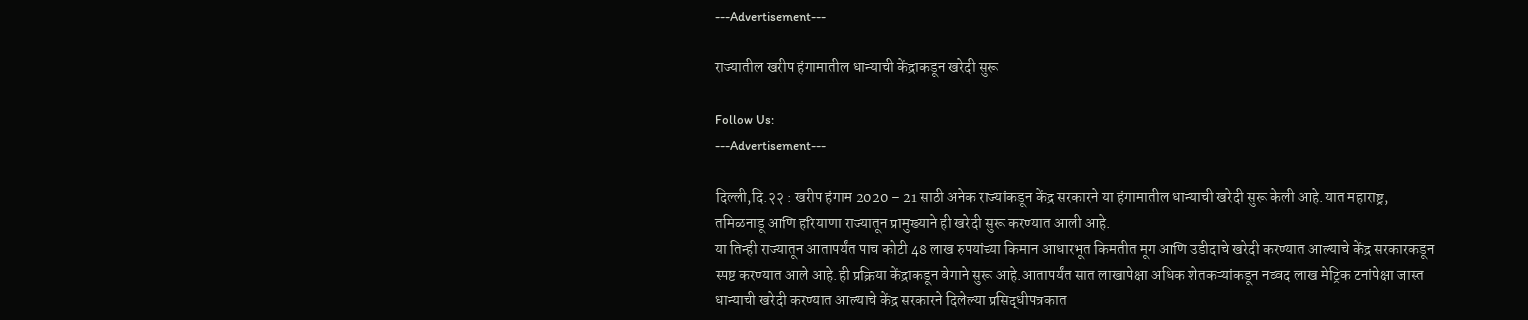---Advertisement---

राज्यातील खरीप हंगामातील धान्याची केंद्राकडून खरेदी सुरू

Follow Us:
---Advertisement---

दिल्ली,दि.२२ : खरीप हंगाम 2020 – 21 साठी अनेक राज्यांकडून केंद्र सरकारने या हंगामातील धान्याची खरेदी सुरू केली आहे.यात महाराष्ट्र, तमिळनाडू आणि हरियाणा राज्यातून प्रामुख्याने ही खरेदी सुरू करण्यात आली आहे.
या तिन्ही राज्यातून आतापर्यंत पाच कोटी 48 लाख रुपयांच्या किमान आधारभूत किमतीत मूग आणि उडीदाचे खरेदी करण्यात आल्याचे केंद्र सरकारकडून स्पष्ट करण्यात आले आहे.ही प्रक्रिया केंद्राकडून वेगाने सुरू आहे.आतापर्यंत सात लाखापेक्षा अधिक शेतकऱ्यांकडून नव्वद लाख मेट्रिक टनांपेक्षा जास्त धान्याची खरेदी करण्यात आल्याचे केंद्र सरकारने दिलेल्या प्रसिद्धीपत्रकात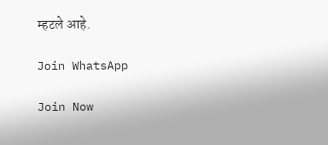म्हटले आहे.

Join WhatsApp

Join Now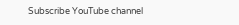Subscribe YouTube channel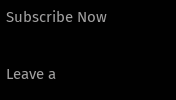Subscribe Now

Leave a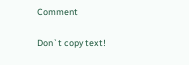Comment

Don`t copy text!